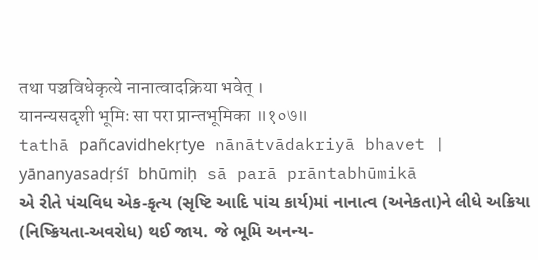तथा पञ्चविधेकृत्ये नानात्वादक्रिया भवेत् ।
यानन्यसदृशी भूमिः सा परा प्रान्तभूमिका ॥१०७॥
tathā pañcavidhekṛtye nānātvādakriyā bhavet |
yānanyasadṛśī bhūmiḥ sā parā prāntabhūmikā
એ રીતે પંચવિધ એક-કૃત્ય (સૃષ્ટિ આદિ પાંચ કાર્ય)માં નાનાત્વ (અનેકતા)ને લીધે અક્રિયા (નિષ્ક્રિયતા-અવરોધ) થઈ જાય. જે ભૂમિ અનન્ય-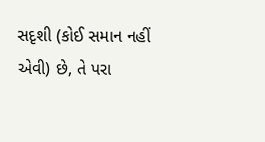સદૃશી (કોઈ સમાન નહીં એવી) છે, તે પરા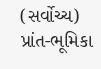(સર્વોચ્ચ) પ્રાંત-ભૂમિકા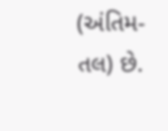(અંતિમ-તલ) છે.